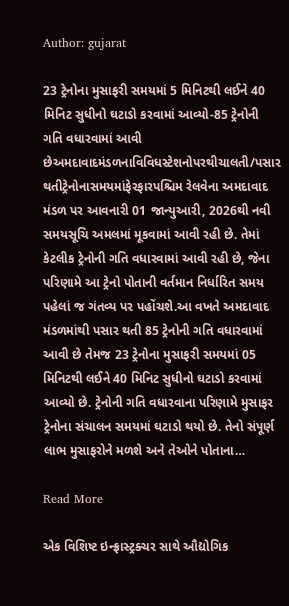Author: gujarat

23 ટ્રેનોના મુસાફરી સમયમાં 5 મિનિટથી લઈને 40 મિનિટ સુધીનો ઘટાડો કરવામાં આવ્યો-85 ટ્રેનોની ગતિ વધારવામાં આવી છેઅમદાવાદમંડળનાવિવિધસ્ટેશનોપરથીચાલતી/પસાર થતીટ્રેનોનાસમયમાંફેરફારપશ્ચિમ રેલવેના અમદાવાદ મંડળ પર આવનારી 01 જાન્યુઆરી, 2026થી નવી સમયસૂચિ અમલમાં મૂકવામાં આવી રહી છે. તેમાં કેટલીક ટ્રેનોની ગતિ વધારવામાં આવી રહી છે, જેના પરિણામે આ ટ્રેનો પોતાની વર્તમાન નિર્ધારિત સમય પહેલાં જ ગંતવ્ય પર પહોંચશે.આ વખતે અમદાવાદ મંડળમાંથી પસાર થતી 85 ટ્રેનોની ગતિ વધારવામાં આવી છે તેમજ 23 ટ્રેનોના મુસાફરી સમયમાં 05 મિનિટથી લઈને 40 મિનિટ સુધીનો ઘટાડો કરવામાં આવ્યો છે. ટ્રેનોની ગતિ વધારવાના પરિણામે મુસાફર ટ્રેનોના સંચાલન સમયમાં ઘટાડો થયો છે. તેનો સંપૂર્ણ લાભ મુસાફરોને મળશે અને તેઓને પોતાના…

Read More

એક વિશિષ્ટ ઇન્ફ્રાસ્ટ્રક્ચર સાથે ઔદ્યોગિક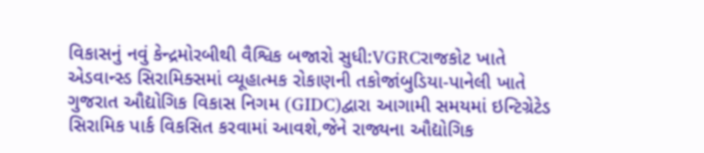વિકાસનું નવું કેન્દ્રમોરબીથી વૈશ્વિક બજારો સુધી:VGRCરાજકોટ ખાતે એડવાન્સ્ડ સિરામિક્સમાં વ્યૂહાત્મક રોકાણની તકોજાંબુડિયા-પાનેલી ખાતે ગુજરાત ઔદ્યોગિક વિકાસ નિગમ (GIDC)દ્વારા આગામી સમયમાં ઇન્ટિગ્રેટેડ સિરામિક પાર્ક વિકસિત કરવામાં આવશે,જેને રાજ્યના ઔદ્યોગિક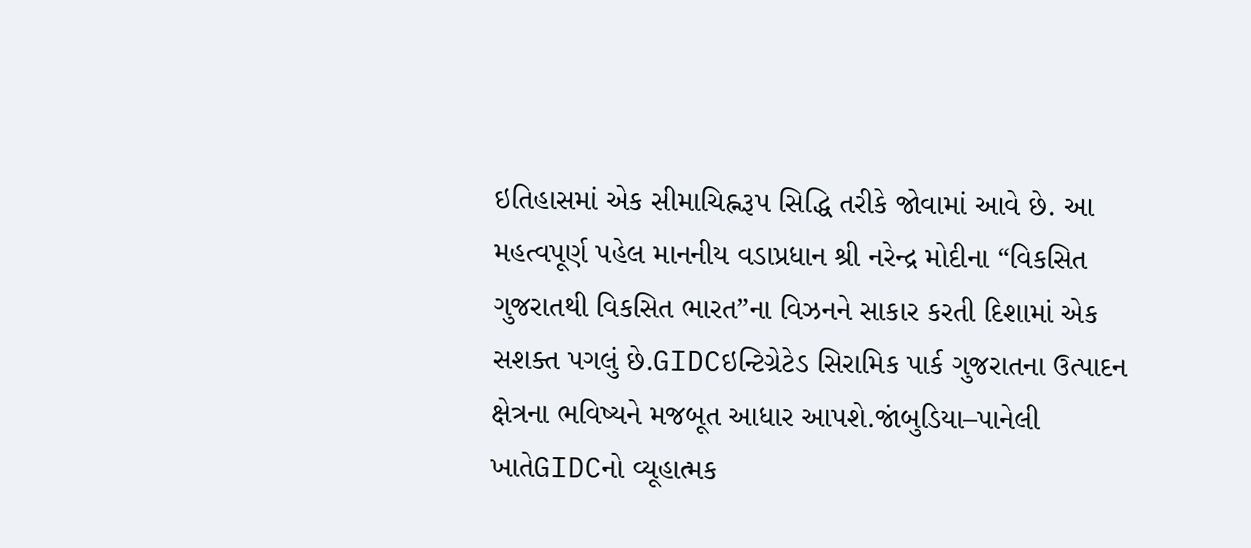ઇતિહાસમાં એક સીમાચિહ્નરૂપ સિદ્ધિ તરીકે જોવામાં આવે છે. આ મહત્વપૂર્ણ પહેલ માનનીય વડાપ્રધાન શ્રી નરેન્દ્ર મોદીના “વિકસિત ગુજરાતથી વિકસિત ભારત”ના વિઝનને સાકાર કરતી દિશામાં એક સશક્ત પગલું છે.GIDCઇન્ટિગ્રેટેડ સિરામિક પાર્ક ગુજરાતના ઉત્પાદન ક્ષેત્રના ભવિષ્યને મજબૂત આધાર આપશે.જાંબુડિયા–પાનેલી ખાતેGIDCનો વ્યૂહાત્મક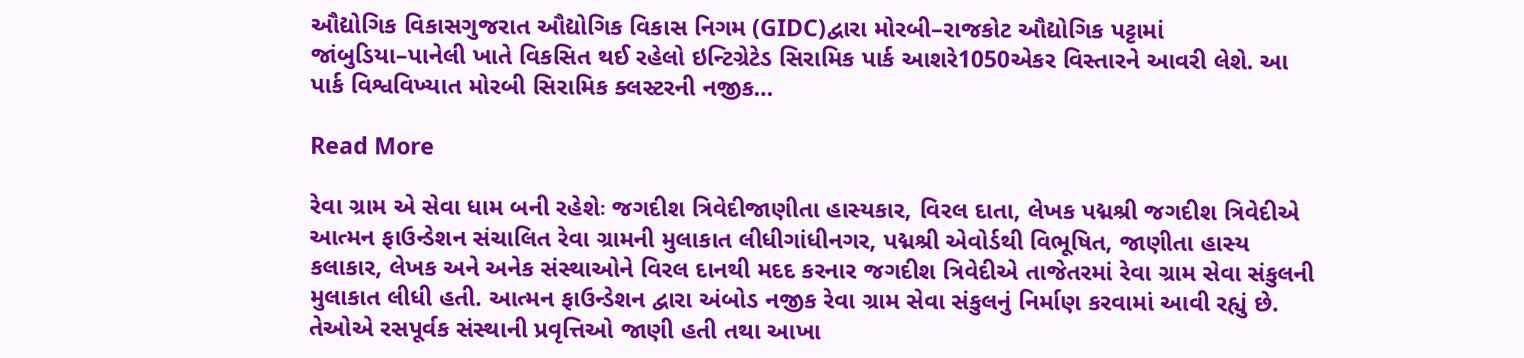ઔદ્યોગિક વિકાસગુજરાત ઔદ્યોગિક વિકાસ નિગમ (GIDC)દ્વારા મોરબી–રાજકોટ ઔદ્યોગિક પટ્ટામાં જાંબુડિયા–પાનેલી ખાતે વિકસિત થઈ રહેલો ઇન્ટિગ્રેટેડ સિરામિક પાર્ક આશરે1050એકર વિસ્તારને આવરી લેશે. આ પાર્ક વિશ્વવિખ્યાત મોરબી સિરામિક ક્લસ્ટરની નજીક…

Read More

રેવા ગ્રામ એ સેવા ધામ બની રહેશેઃ જગદીશ ત્રિવેદીજાણીતા હાસ્યકાર, વિરલ દાતા, લેખક પદ્મશ્રી જગદીશ ત્રિવેદીએ આત્મન ફાઉન્ડેશન સંચાલિત રેવા ગ્રામની મુલાકાત લીધીગાંધીનગર, પદ્મશ્રી એવોર્ડથી વિભૂષિત, જાણીતા હાસ્ય કલાકાર, લેખક અને અનેક સંસ્થાઓને વિરલ દાનથી મદદ કરનાર જગદીશ ત્રિવેદીએ તાજેતરમાં રેવા ગ્રામ સેવા સંકુલની મુલાકાત લીધી હતી. આત્મન ફાઉન્ડેશન દ્વારા અંબોડ નજીક રેવા ગ્રામ સેવા સંકુલનું નિર્માણ કરવામાં આવી રહ્યું છે. તેઓએ રસપૂર્વક સંસ્થાની પ્રવૃત્તિઓ જાણી હતી તથા આખા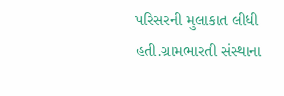પરિસરની મુલાકાત લીધી હતી.ગ્રામભારતી સંસ્થાના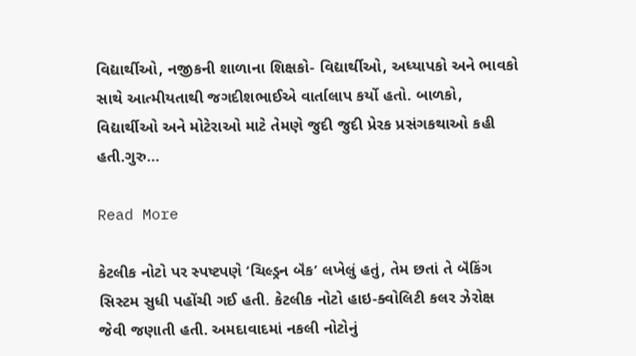વિદ્યાર્થીઓ, નજીકની શાળાના શિક્ષકો- વિદ્યાર્થીઓ, અધ્યાપકો અને ભાવકો સાથે આત્મીયતાથી જગદીશભાઈએ વાર્તાલાપ કર્યો હતો. બાળકો, વિદ્યાર્થીઓ અને મોટેરાઓ માટે તેમણે જુદી જુદી પ્રેરક પ્રસંગકથાઓ કહી હતી.ગુરુ…

Read More

કેટલીક નોટો પર સ્પષ્ટપણે ‘ચિલ્ડ્રન બૅંક’ લખેલું હતું, તેમ છતાં તે બૅંકિંગ સિસ્ટમ સુધી પહોંચી ગઈ હતી. કેટલીક નોટો હાઇ-ક્વોલિટી કલર ઝેરોક્ષ જેવી જણાતી હતી. અમદાવાદમાં નકલી નોટોનું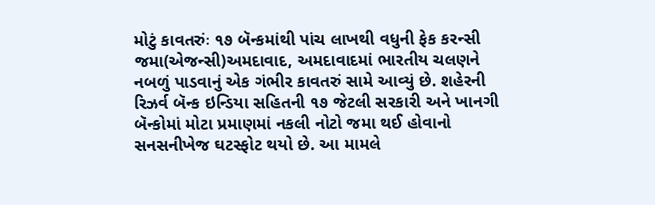મોટું કાવતરુંઃ ૧૭ બૅન્કમાંથી પાંચ લાખથી વધુની ફેક કરન્સી જમા(એજન્સી)અમદાવાદ, અમદાવાદમાં ભારતીય ચલણને નબળું પાડવાનું એક ગંભીર કાવતરું સામે આવ્યું છે. શહેરની રિઝર્વ બૅન્ક ઇન્ડિયા સહિતની ૧૭ જેટલી સરકારી અને ખાનગી બૅન્કોમાં મોટા પ્રમાણમાં નકલી નોટો જમા થઈ હોવાનો સનસનીખેજ ઘટસ્ફોટ થયો છે. આ મામલે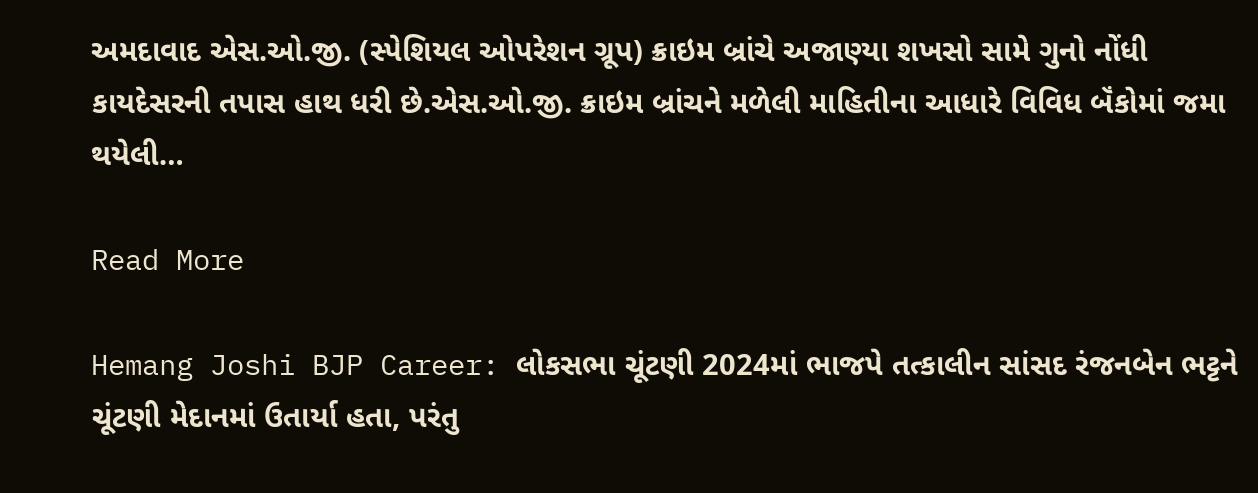અમદાવાદ એસ.ઓ.જી. (સ્પેશિયલ ઓપરેશન ગ્રૂપ) ક્રાઇમ બ્રાંચે અજાણ્યા શખસો સામે ગુનો નોંધી કાયદેસરની તપાસ હાથ ધરી છે.એસ.ઓ.જી. ક્રાઇમ બ્રાંચને મળેલી માહિતીના આધારે વિવિધ બૅંકોમાં જમા થયેલી…

Read More

Hemang Joshi BJP Career: લોકસભા ચૂંટણી 2024માં ભાજપે તત્કાલીન સાંસદ રંજનબેન ભટ્ટને ચૂંટણી મેદાનમાં ઉતાર્યા હતા, પરંતુ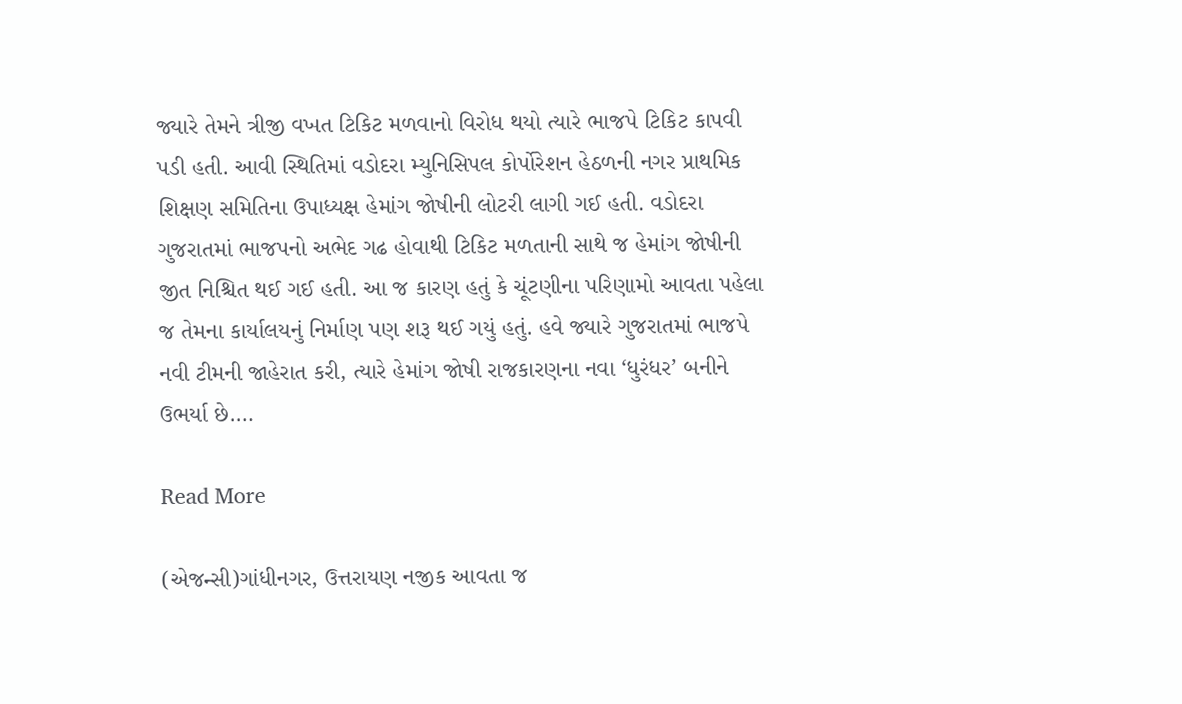જ્યારે તેમને ત્રીજી વખત ટિકિટ મળવાનો વિરોધ થયો ત્યારે ભાજપે ટિકિટ કાપવી પડી હતી. આવી સ્થિતિમાં વડોદરા મ્યુનિસિપલ કોર્પોરેશન હેઠળની નગર પ્રાથમિક શિક્ષણ સમિતિના ઉપાધ્યક્ષ હેમાંગ જોષીની લોટરી લાગી ગઈ હતી. વડોદરા ગુજરાતમાં ભાજપનો અભેદ ગઢ હોવાથી ટિકિટ મળતાની સાથે જ હેમાંગ જોષીની જીત નિશ્ચિત થઈ ગઈ હતી. આ જ કારણ હતું કે ચૂંટણીના પરિણામો આવતા પહેલા જ તેમના કાર્યાલયનું નિર્માણ પણ શરૂ થઈ ગયું હતું. હવે જ્યારે ગુજરાતમાં ભાજપે નવી ટીમની જાહેરાત કરી, ત્યારે હેમાંગ જોષી રાજકારણના નવા ‘ધુરંધર’ બનીને ઉભર્યા છે.…

Read More

(એજન્સી)ગાંધીનગર, ઉત્તરાયણ નજીક આવતા જ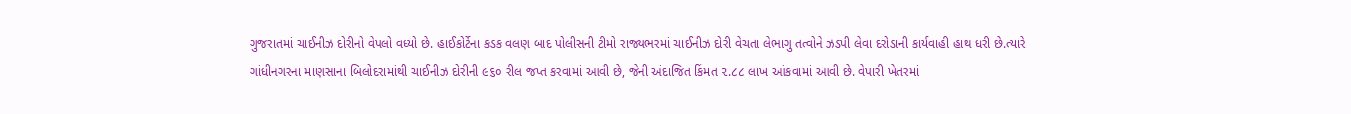ગુજરાતમાં ચાઈનીઝ દોરીનો વેપલો વધ્યો છે. હાઈકોર્ટેના કડક વલણ બાદ પોલીસની ટીમો રાજ્યભરમાં ચાઈનીઝ દોરી વેચતા લેભાગુ તત્વોને ઝડપી લેવા દરોડાની કાર્યવાહી હાથ ધરી છે.ત્યારે ગાંધીનગરના માણસાના બિલોદરામાંથી ચાઈનીઝ દોરીની ૯૬૦ રીલ જપ્ત કરવામાં આવી છે, જેની અંદાજિત કિંમત ૨.૮૮ લાખ આંકવામાં આવી છે. વેપારી ખેતરમાં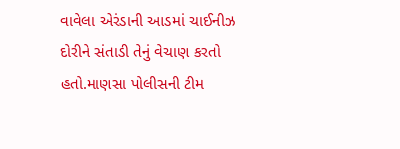વાવેલા એરંડાની આડમાં ચાઈનીઝ દોરીને સંતાડી તેનું વેચાણ કરતો હતો.માણસા પોલીસની ટીમ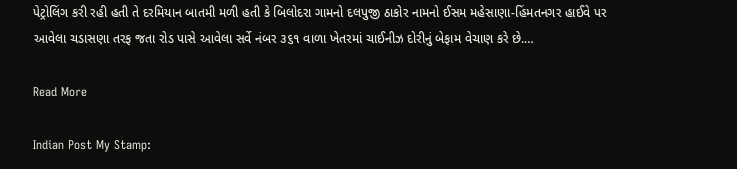પેટ્રોલિંગ કરી રહી હતી તે દરમિયાન બાતમી મળી હતી કે બિલોદરા ગામનો દલપુજી ઠાકોર નામનો ઈસમ મહેસાણા-હિંમતનગર હાઈવે પર આવેલા ચડાસણા તરફ જતા રોડ પાસે આવેલા સર્વે નંબર ૩૬૧ વાળા ખેતરમાં ચાઈનીઝ દોરીનું બેફામ વેચાણ કરે છે.…

Read More

Indian Post My Stamp: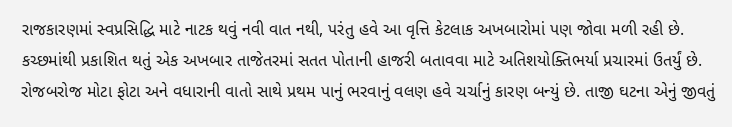રાજકારણમાં સ્વપ્રસિદ્ધિ માટે નાટક થવું નવી વાત નથી, પરંતુ હવે આ વૃત્તિ કેટલાક અખબારોમાં પણ જોવા મળી રહી છે. કચ્છમાંથી પ્રકાશિત થતું એક અખબાર તાજેતરમાં સતત પોતાની હાજરી બતાવવા માટે અતિશયોક્તિભર્યા પ્રચારમાં ઉતર્યું છે. રોજબરોજ મોટા ફોટા અને વધારાની વાતો સાથે પ્રથમ પાનું ભરવાનું વલણ હવે ચર્ચાનું કારણ બન્યું છે. તાજી ઘટના એનું જીવતું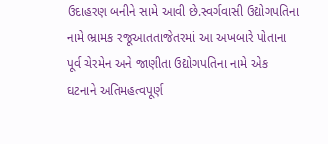ઉદાહરણ બનીને સામે આવી છે.સ્વર્ગવાસી ઉદ્યોગપતિના નામે ભ્રામક રજૂઆતતાજેતરમાં આ અખબારે પોતાના પૂર્વ ચેરમેન અને જાણીતા ઉદ્યોગપતિના નામે એક ઘટનાને અતિમહત્વપૂર્ણ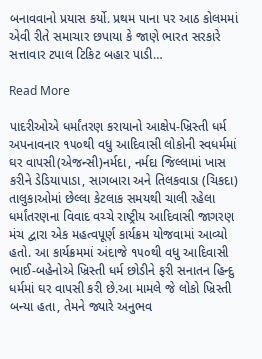બનાવવાનો પ્રયાસ કર્યો. પ્રથમ પાના પર આઠ કોલમમાં એવી રીતે સમાચાર છપાયા કે જાણે ભારત સરકારે સત્તાવાર ટપાલ ટિકિટ બહાર પાડી…

Read More

પાદરીઓએ ધર્માંતરણ કરાયાનો આક્ષેપ-ખ્રિસ્તી ધર્મ અપનાવનાર ૧૫૦થી વધુ આદિવાસી લોકોની સ્વધર્મમાં ઘર વાપસી(એજન્સી)નર્મદા, નર્મદા જિલ્લામાં ખાસ કરીને ડેડિયાપાડા, સાગબારા અને તિલકવાડા (ચિકદા) તાલુકાઓમાં છેલ્લા કેટલાક સમયથી ચાલી રહેલા ધર્માંતરણના વિવાદ વચ્ચે રાષ્ટ્રીય આદિવાસી જાગરણ મંચ દ્વારા એક મહત્વપૂર્ણ કાર્યક્રમ યોજવામાં આવ્યો હતો. આ કાર્યક્રમમાં અંદાજે ૧૫૦થી વધુ આદિવાસી ભાઈ-બહેનોએ ખ્રિસ્તી ધર્મ છોડીને ફરી સનાતન હિન્દુ ધર્મમાં ઘર વાપસી કરી છે.આ મામલે જે લોકો ખ્રિસ્તી બન્યા હતા, તેમને જ્યારે અનુભવ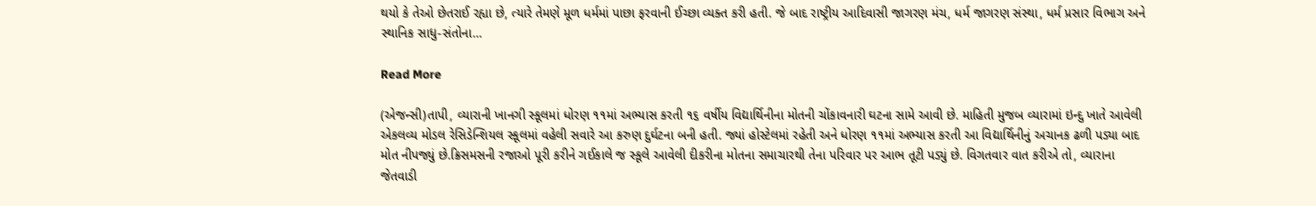થયો કે તેઓ છેતરાઈ રહ્યા છે, ત્યારે તેમણે મૂળ ધર્મમાં પાછા ફરવાની ઈચ્છા વ્યક્ત કરી હતી. જે બાદ રાષ્ટ્રીય આદિવાસી જાગરણ મંચ, ધર્મ જાગરણ સંસ્થા, ધર્મ પ્રસાર વિભાગ અને સ્થાનિક સાધુ-સંતોના…

Read More

(એજન્સી)તાપી, વ્યારાની ખાનગી સ્કૂલમાં ધોરણ ૧૧માં અભ્યાસ કરતી ૧૬ વર્ષીય વિદ્યાર્થિનીના મોતની ચોંકાવનારી ઘટના સામે આવી છે. માહિતી મુજબ વ્યારામાં ઇન્દુ ખાતે આવેલી એકલવ્ય મોડલ રેસિડેન્શિયલ સ્કૂલમાં વહેલી સવારે આ કરુણ દુર્ઘટના બની હતી. જ્યાં હોસ્ટેલમાં રહેતી અને ધોરણ ૧૧માં અભ્યાસ કરતી આ વિદ્યાર્થિનીનું અચાનક ઢળી પડ્યા બાદ મોત નીપજ્યું છે.ક્રિસમસની રજાઓ પૂરી કરીને ગઈકાલે જ સ્કૂલે આવેલી દીકરીના મોતના સમાચારથી તેના પરિવાર પર આભ તૂટી પડ્યું છે. વિગતવાર વાત કરીએ તો, વ્યારાના જેતવાડી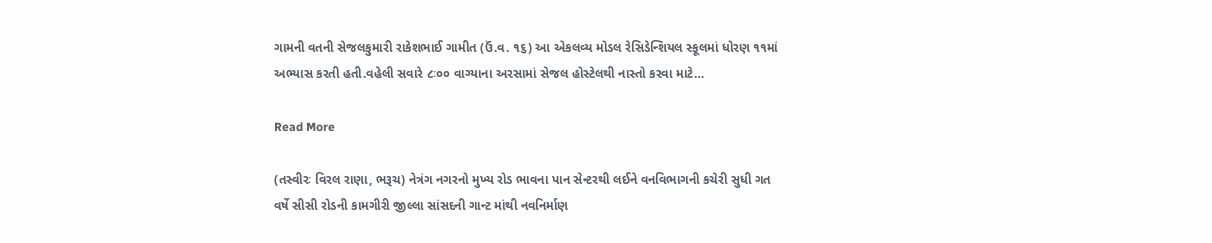ગામની વતની સેજલકુમારી રાકેશભાઈ ગામીત (ઉં.વ. ૧૬) આ એકલવ્ય મોડલ રેસિડેન્શિયલ સ્કૂલમાં ધોરણ ૧૧માં અભ્યાસ કરતી હતી.વહેલી સવારે ૮ઃ૦૦ વાગ્યાના અરસામાં સેજલ હોસ્ટેલથી નાસ્તો કરવા માટે…

Read More

(તસ્વીરઃ વિરલ રાણા, ભરૂચ) નેત્રંગ નગરનો મુખ્ય રોડ ભાવના પાન સેન્ટરથી લઈને વનવિભાગની કચેરી સુધી ગત વર્ષે સીસી રોડની કામગીરી જીલ્લા સાંસદની ગાન્ટ માંથી નવનિર્માણ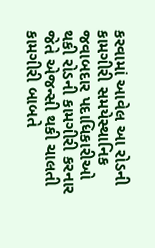કરવામાં આવેલ આ રોડની કામગીરી સમયેસ્થાનિક જવાબદાર પદાધિકારીઓ થકી રોડની કામગીરી કરનાર જેતે એજન્સી થકી ચાલતી કામગીરી બાબતે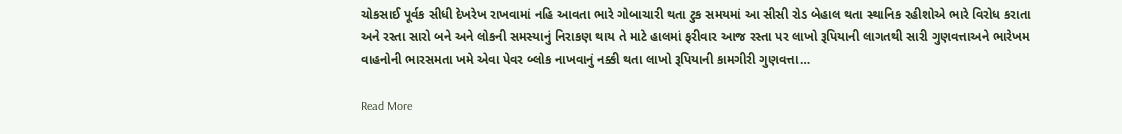ચોકસાઈ પૂર્વક સીધી દેખરેખ રાખવામાં નહિ આવતા ભારે ગોબાચારી થતા ટુક સમયમાં આ સીસી રોડ બેહાલ થતા સ્થાનિક રહીશોએ ભારે વિરોધ કરાતા અને રસ્તા સારો બને અને લોકની સમસ્યાનું નિરાકણ થાય તે માટે હાલમાં ફરીવાર આજ રસ્તા પર લાખો રૂપિયાની લાગતથી સારી ગુણવત્તાઅને ભારેખમ વાહનોની ભારસમતા ખમે એવા પેવર બ્લોક નાખવાનું નક્કી થતા લાખો રૂપિયાની કામગીરી ગુણવત્તા…

Read More